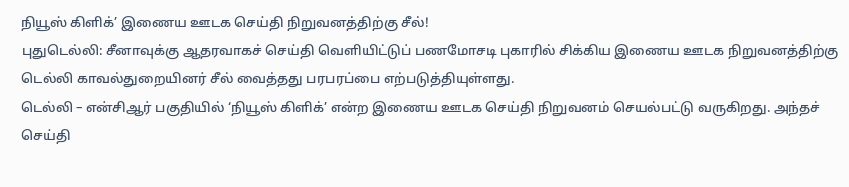நியூஸ் கிளிக்’ இணைய ஊடக செய்தி நிறுவனத்திற்கு சீல்!
புதுடெல்லி: சீனாவுக்கு ஆதரவாகச் செய்தி வெளியிட்டுப் பணமோசடி புகாரில் சிக்கிய இணைய ஊடக நிறுவனத்திற்கு டெல்லி காவல்துறையினர் சீல் வைத்தது பரபரப்பை எற்படுத்தியுள்ளது.
டெல்லி – என்சிஆர் பகுதியில் ‘நியூஸ் கிளிக்’ என்ற இணைய ஊடக செய்தி நிறுவனம் செயல்பட்டு வருகிறது. அந்தச் செய்தி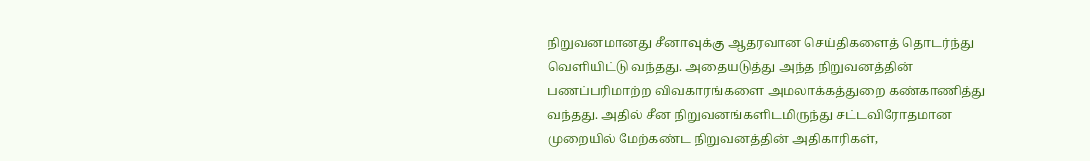நிறுவனமானது சீனாவுக்கு ஆதரவான செய்திகளைத் தொடர்ந்து வெளியிட்டு வந்தது. அதையடுத்து அந்த நிறுவனத்தின் பணப்பரிமாற்ற விவகாரங்களை அமலாக்கத்துறை கண்காணித்து வந்தது. அதில் சீன நிறுவனங்களிடமிருந்து சட்டவிரோதமான முறையில் மேற்கண்ட நிறுவனத்தின் அதிகாரிகள்,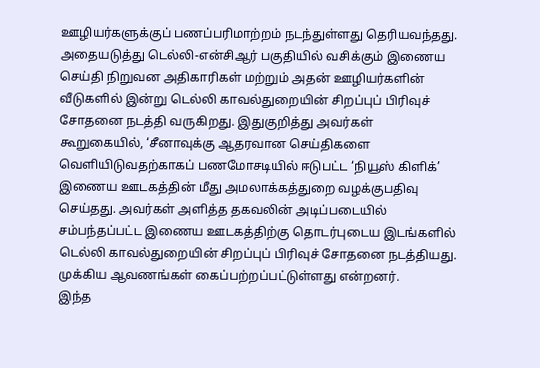ஊழியர்களுக்குப் பணப்பரிமாற்றம் நடந்துள்ளது தெரியவந்தது.
அதையடுத்து டெல்லி-என்சிஆர் பகுதியில் வசிக்கும் இணைய செய்தி நிறுவன அதிகாரிகள் மற்றும் அதன் ஊழியர்களின் வீடுகளில் இன்று டெல்லி காவல்துறையின் சிறப்புப் பிரிவுச் சோதனை நடத்தி வருகிறது. இதுகுறித்து அவர்கள் கூறுகையில், ‘சீனாவுக்கு ஆதரவான செய்திகளை வெளியிடுவதற்காகப் பணமோசடியில் ஈடுபட்ட ‘நியூஸ் கிளிக்’ இணைய ஊடகத்தின் மீது அமலாக்கத்துறை வழக்குபதிவு செய்தது. அவர்கள் அளித்த தகவலின் அடிப்படையில் சம்பந்தப்பட்ட இணைய ஊடகத்திற்கு தொடர்புடைய இடங்களில் டெல்லி காவல்துறையின் சிறப்புப் பிரிவுச் சோதனை நடத்தியது. முக்கிய ஆவணங்கள் கைப்பற்றப்பட்டுள்ளது என்றனர்.
இந்த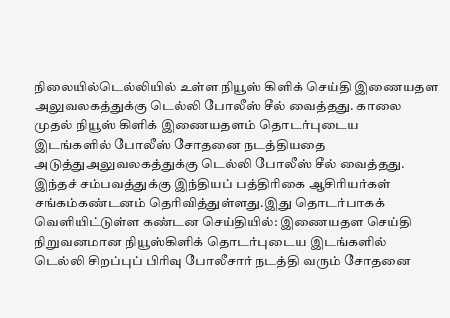நிலையில்டெல்லியில் உள்ள நியூஸ் கிளிக் செய்தி இணையதள அலுவலகத்துக்கு டெல்லி போலீஸ் சீல் வைத்தது. காலை முதல் நியூஸ் கிளிக் இணையதளம் தொடர்புடைய இடங்களில் போலீஸ் சோதனை நடத்தியதை அடுத்துஅலுவலகத்துக்கு டெல்லி போலீஸ் சீல் வைத்தது.
இந்தச் சம்பவத்துக்கு இந்தியப் பத்திரிகை ஆசிரியர்கள் சங்கம்கண்டனம் தெரிவித்துள்ளது.இது தொடர்பாகக் வெளியிட்டுள்ள கண்டன செய்தியில்: இணையதள செய்தி நிறுவனமான நியூஸ்கிளிக் தொடர்புடைய இடங்களில் டெல்லி சிறப்புப் பிரிவு போலீசார் நடத்தி வரும் சோதனை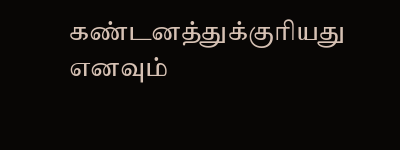கண்டனத்துக்குரியது எனவும்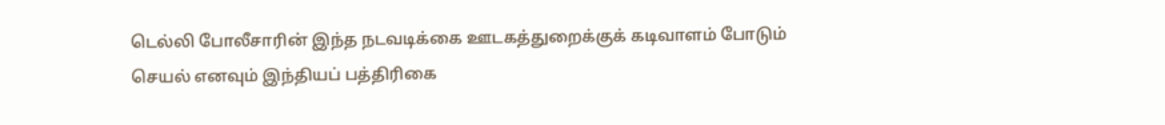டெல்லி போலீசாரின் இந்த நடவடிக்கை ஊடகத்துறைக்குக் கடிவாளம் போடும் செயல் எனவும் இந்தியப் பத்திரிகை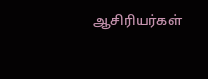ஆசிரியர்கள்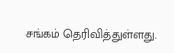சங்கம் தெரிவித்துள்ளது.